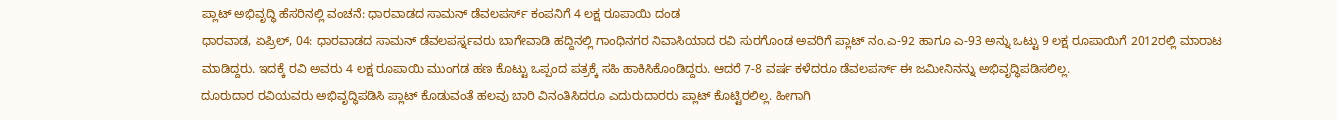ಪ್ಲಾಟ್ ಅಭಿವೃದ್ಧಿ ಹೆಸರಿನಲ್ಲಿ ವಂಚನೆ: ಧಾರವಾಡದ ಸಾಮನ್ ಡೆವಲಪರ್ಸ್ ಕಂಪನಿಗೆ 4 ಲಕ್ಷ ರೂಪಾಯಿ ದಂಡ
ಧಾರವಾಡ, ಏಪ್ರಿಲ್, 04: ಧಾರವಾಡದ ಸಾಮನ್ ಡೆವಲಪರ್ಸ್ನವರು ಬಾಗೇವಾಡಿ ಹದ್ದಿನಲ್ಲಿ ಗಾಂಧಿನಗರ ನಿವಾಸಿಯಾದ ರವಿ ಸುರಗೊಂಡ ಅವರಿಗೆ ಪ್ಲಾಟ್ ನಂ.ಎ-92 ಹಾಗೂ ಎ-93 ಅನ್ನು ಒಟ್ಟು 9 ಲಕ್ಷ ರೂಪಾಯಿಗೆ 2012ರಲ್ಲಿ ಮಾರಾಟ ಮಾಡಿದ್ದರು. ಇದಕ್ಕೆ ರವಿ ಅವರು 4 ಲಕ್ಷ ರೂಪಾಯಿ ಮುಂಗಡ ಹಣ ಕೊಟ್ಟು ಒಪ್ಪಂದ ಪತ್ರಕ್ಕೆ ಸಹಿ ಹಾಕಿಸಿಕೊಂಡಿದ್ದರು. ಆದರೆ 7-8 ವರ್ಷ ಕಳೆದರೂ ಡೆವಲಪರ್ಸ್ ಈ ಜಮೀನಿನನ್ನು ಅಭಿವೃದ್ಧಿಪಡಿಸಲಿಲ್ಲ.
ದೂರುದಾರ ರವಿಯವರು ಅಭಿವೃದ್ಧಿಪಡಿಸಿ ಪ್ಲಾಟ್ ಕೊಡುವಂತೆ ಹಲವು ಬಾರಿ ವಿನಂತಿಸಿದರೂ ಎದುರುದಾರರು ಪ್ಲಾಟ್ ಕೊಟ್ಟಿರಲಿಲ್ಲ. ಹೀಗಾಗಿ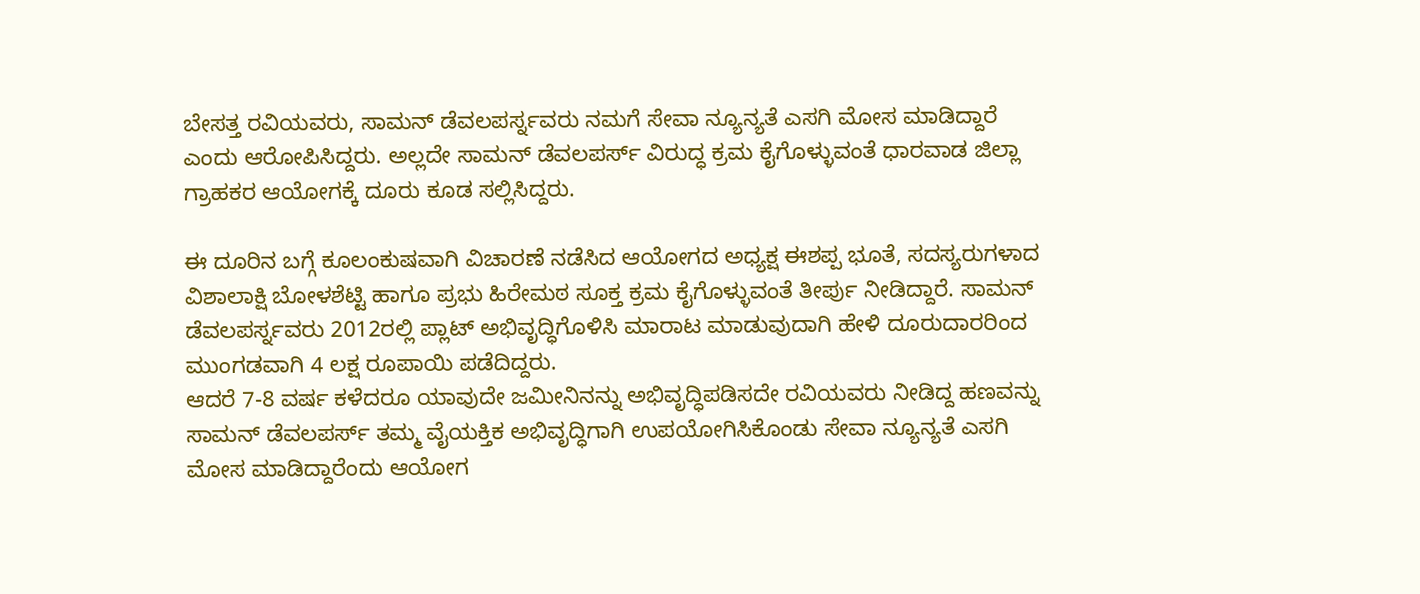ಬೇಸತ್ತ ರವಿಯವರು, ಸಾಮನ್ ಡೆವಲಪರ್ಸ್ನವರು ನಮಗೆ ಸೇವಾ ನ್ಯೂನ್ಯತೆ ಎಸಗಿ ಮೋಸ ಮಾಡಿದ್ದಾರೆ ಎಂದು ಆರೋಪಿಸಿದ್ದರು. ಅಲ್ಲದೇ ಸಾಮನ್ ಡೆವಲಪರ್ಸ್ ವಿರುದ್ಧ ಕ್ರಮ ಕೈಗೊಳ್ಳುವಂತೆ ಧಾರವಾಡ ಜಿಲ್ಲಾ ಗ್ರಾಹಕರ ಆಯೋಗಕ್ಕೆ ದೂರು ಕೂಡ ಸಲ್ಲಿಸಿದ್ದರು.

ಈ ದೂರಿನ ಬಗ್ಗೆ ಕೂಲಂಕುಷವಾಗಿ ವಿಚಾರಣೆ ನಡೆಸಿದ ಆಯೋಗದ ಅಧ್ಯಕ್ಷ ಈಶಪ್ಪ ಭೂತೆ, ಸದಸ್ಯರುಗಳಾದ ವಿಶಾಲಾಕ್ಷಿ ಬೋಳಶೆಟ್ಟಿ ಹಾಗೂ ಪ್ರಭು ಹಿರೇಮಠ ಸೂಕ್ತ ಕ್ರಮ ಕೈಗೊಳ್ಳುವಂತೆ ತೀರ್ಪು ನೀಡಿದ್ದಾರೆ. ಸಾಮನ್ ಡೆವಲಪರ್ಸ್ನವರು 2012ರಲ್ಲಿ ಪ್ಲಾಟ್ ಅಭಿವೃದ್ಧಿಗೊಳಿಸಿ ಮಾರಾಟ ಮಾಡುವುದಾಗಿ ಹೇಳಿ ದೂರುದಾರರಿಂದ ಮುಂಗಡವಾಗಿ 4 ಲಕ್ಷ ರೂಪಾಯಿ ಪಡೆದಿದ್ದರು.
ಆದರೆ 7-8 ವರ್ಷ ಕಳೆದರೂ ಯಾವುದೇ ಜಮೀನಿನನ್ನು ಅಭಿವೃದ್ಧಿಪಡಿಸದೇ ರವಿಯವರು ನೀಡಿದ್ದ ಹಣವನ್ನು ಸಾಮನ್ ಡೆವಲಪರ್ಸ್ ತಮ್ಮ ವೈಯಕ್ತಿಕ ಅಭಿವೃದ್ಧಿಗಾಗಿ ಉಪಯೋಗಿಸಿಕೊಂಡು ಸೇವಾ ನ್ಯೂನ್ಯತೆ ಎಸಗಿ ಮೋಸ ಮಾಡಿದ್ದಾರೆಂದು ಆಯೋಗ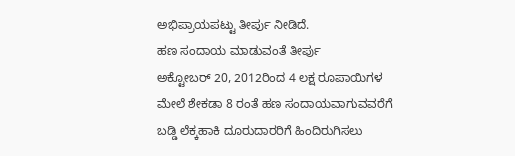ಅಭಿಪ್ರಾಯಪಟ್ಟು ತೀರ್ಪು ನೀಡಿದೆ.
ಹಣ ಸಂದಾಯ ಮಾಡುವಂತೆ ತೀರ್ಪು
ಅಕ್ಟೋಬರ್ 20, 2012ರಿಂದ 4 ಲಕ್ಷ ರೂಪಾಯಿಗಳ ಮೇಲೆ ಶೇಕಡಾ 8 ರಂತೆ ಹಣ ಸಂದಾಯವಾಗುವವರೆಗೆ ಬಡ್ಡಿ ಲೆಕ್ಕಹಾಕಿ ದೂರುದಾರರಿಗೆ ಹಿಂದಿರುಗಿಸಲು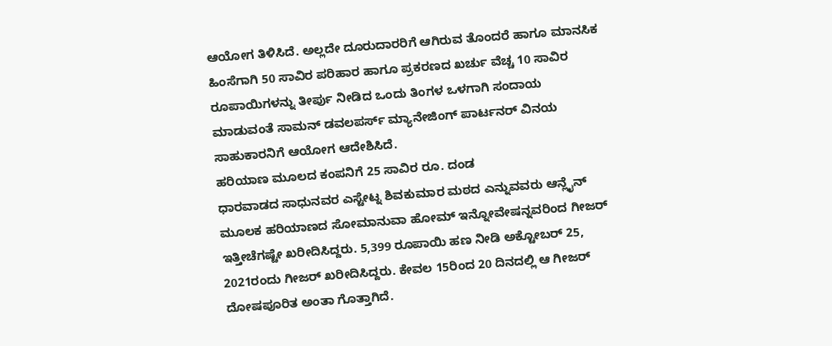ಆಯೋಗ ತಿಳಿಸಿದೆ. ಅಲ್ಲದೇ ದೂರುದಾರರಿಗೆ ಆಗಿರುವ ತೊಂದರೆ ಹಾಗೂ ಮಾನಸಿಕ ಹಿಂಸೆಗಾಗಿ 50 ಸಾವಿರ ಪರಿಹಾರ ಹಾಗೂ ಪ್ರಕರಣದ ಖರ್ಚು ವೆಚ್ಚ 10 ಸಾವಿರ ರೂಪಾಯಿಗಳನ್ನು ತೀರ್ಪು ನೀಡಿದ ಒಂದು ತಿಂಗಳ ಒಳಗಾಗಿ ಸಂದಾಯ ಮಾಡುವಂತೆ ಸಾಮನ್ ಡವಲಪರ್ಸ್ ಮ್ಯಾನೇಜಿಂಗ್ ಪಾರ್ಟನರ್ ವಿನಯ ಸಾಹುಕಾರನಿಗೆ ಆಯೋಗ ಆದೇಶಿಸಿದೆ.
ಹರಿಯಾಣ ಮೂಲದ ಕಂಪನಿಗೆ 25 ಸಾವಿರ ರೂ. ದಂಡ
ಧಾರವಾಡದ ಸಾಧುನವರ ಎಸ್ಟೇಟ್ನ ಶಿವಕುಮಾರ ಮಠದ ಎನ್ನುವವರು ಆನ್ಲೈನ್ ಮೂಲಕ ಹರಿಯಾಣದ ಸೋಮಾನುವಾ ಹೋಮ್ ಇನ್ನೋವೇಷನ್ನವರಿಂದ ಗೀಜರ್ ಇತ್ತೀಚೆಗಷ್ಟೇ ಖರೀದಿಸಿದ್ದರು. 5,399 ರೂಪಾಯಿ ಹಣ ನೀಡಿ ಅಕ್ಟೋಬರ್ 25, 2021ರಂದು ಗೀಜರ್ ಖರೀದಿಸಿದ್ದರು. ಕೇವಲ 15ರಿಂದ 20 ದಿನದಲ್ಲಿ ಆ ಗೀಜರ್ ದೋಷಪೂರಿತ ಅಂತಾ ಗೊತ್ತಾಗಿದೆ.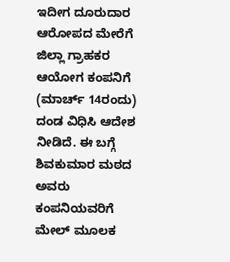ಇದೀಗ ದೂರುದಾರ ಆರೋಪದ ಮೇರೆಗೆ ಜಿಲ್ಲಾ ಗ್ರಾಹಕರ ಆಯೋಗ ಕಂಪನಿಗೆ (ಮಾರ್ಚ್ 14ರಂದು) ದಂಡ ವಿಧಿಸಿ ಆದೇಶ ನೀಡಿದೆ. ಈ ಬಗ್ಗೆ ಶಿವಕುಮಾರ ಮಠದ ಅವರು ಕಂಪನಿಯವರಿಗೆ ಮೇಲ್ ಮೂಲಕ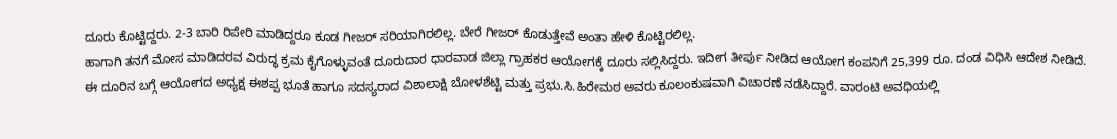ದೂರು ಕೊಟ್ಟಿದ್ದರು. 2-3 ಬಾರಿ ರಿಪೇರಿ ಮಾಡಿದ್ದರೂ ಕೂಡ ಗೀಜರ್ ಸರಿಯಾಗಿರಲಿಲ್ಲ. ಬೇರೆ ಗೀಜರ್ ಕೊಡುತ್ತೇವೆ ಅಂತಾ ಹೇಳಿ ಕೊಟ್ಟಿರಲಿಲ್ಲ.
ಹಾಗಾಗಿ ತನಗೆ ಮೋಸ ಮಾಡಿದರವ ವಿರುದ್ಧ ಕ್ರಮ ಕೈಗೊಳ್ಳುವಂತೆ ದೂರುದಾರ ಧಾರವಾಡ ಜಿಲ್ಲಾ ಗ್ರಾಹಕರ ಆಯೋಗಕ್ಕೆ ದೂರು ಸಲ್ಲಿಸಿದ್ದರು. ಇದೀಗ ತೀರ್ಪು ನೀಡಿದ ಆಯೋಗ ಕಂಪನಿಗೆ 25,399 ರೂ. ದಂಡ ವಿಧಿಸಿ ಆದೇಶ ನೀಡಿದೆ.
ಈ ದೂರಿನ ಬಗ್ಗೆ ಆಯೋಗದ ಅಧ್ಯಕ್ಷ ಈಶಪ್ಪ ಭೂತೆ ಹಾಗೂ ಸದಸ್ಯರಾದ ವಿಶಾಲಾಕ್ಷಿ ಬೋಳಶೆಟ್ಟಿ ಮತ್ತು ಪ್ರಭು.ಸಿ.ಹಿರೇಮಠ ಅವರು ಕೂಲಂಕುಷವಾಗಿ ವಿಚಾರಣೆ ನಡೆಸಿದ್ದಾರೆ. ವಾರಂಟಿ ಅವಧಿಯಲ್ಲಿ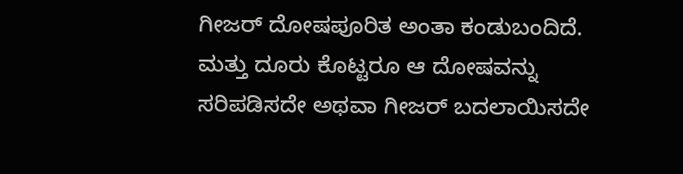ಗೀಜರ್ ದೋಷಪೂರಿತ ಅಂತಾ ಕಂಡುಬಂದಿದೆ. ಮತ್ತು ದೂರು ಕೊಟ್ಟರೂ ಆ ದೋಷವನ್ನು ಸರಿಪಡಿಸದೇ ಅಥವಾ ಗೀಜರ್ ಬದಲಾಯಿಸದೇ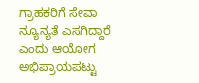ಗ್ರಾಹಕರಿಗೆ ಸೇವಾ ನ್ಯೂನ್ಯತೆ ಎಸಗಿದ್ದಾರೆ ಎಂದು ಆಯೋಗ ಅಭಿಪ್ರಾಯಪಟ್ಟು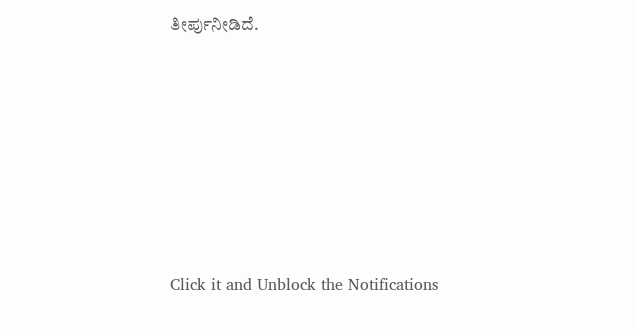ತೀರ್ಪುನೀಡಿದೆ.












Click it and Unblock the Notifications